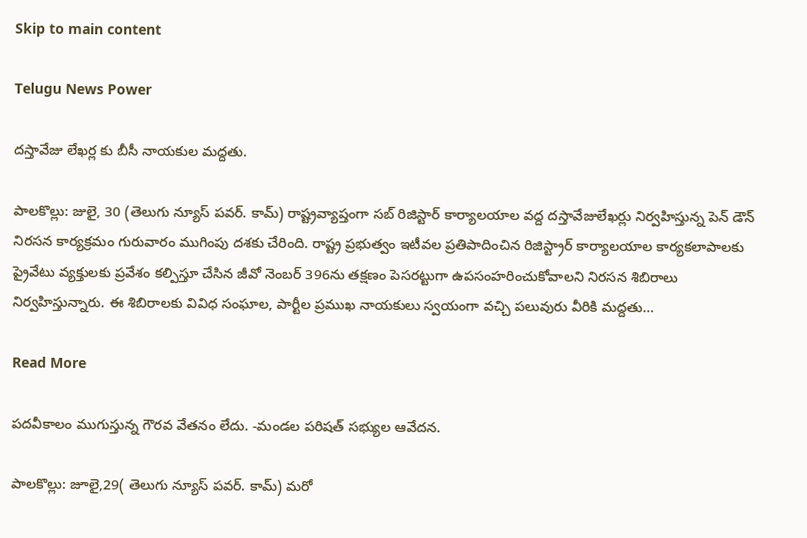Skip to main content

Telugu News Power

దస్తావేజు లేఖర్ల కు బీసీ నాయకుల మద్దతు.

పాలకొల్లు: జులై, 30 (తెలుగు న్యూస్ పవర్. కామ్) రాష్ట్రవ్యాప్తంగా సబ్ రిజిస్టార్ కార్యాలయాల వద్ద దస్తావేజులేఖర్లు నిర్వహిస్తున్న పెన్ డౌన్ నిరసన కార్యక్రమం గురువారం ముగింపు దశకు చేరింది. రాష్ట్ర ప్రభుత్వం ఇటీవల ప్రతిపాదించిన రిజిస్ట్రార్ కార్యాలయాల కార్యకలాపాలకు ప్రైవేటు వ్యక్తులకు ప్రవేశం కల్పిస్తూ చేసిన జీవో నెంబర్ 396ను తక్షణం పెసరట్టుగా ఉపసంహరించుకోవాలని నిరసన శిబిరాలు నిర్వహిస్తున్నారు. ఈ శిబిరాలకు వివిధ సంఘాల, పార్టీల ప్రముఖ నాయకులు స్వయంగా వచ్చి పలువురు వీరికి మద్దతు…

Read More

పదవీకాలం ముగుస్తున్న గౌరవ వేతనం లేదు. -మండల పరిషత్ సభ్యుల ఆవేదన.

పాలకొల్లు: జూలై,29( తెలుగు న్యూస్ పవర్. కామ్) మరో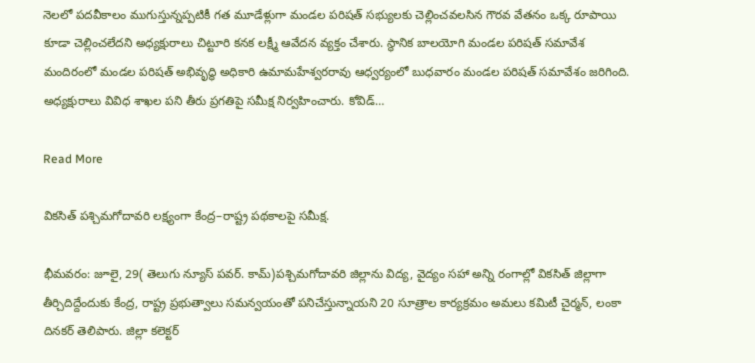నెలలో పదవీకాలం ముగుస్తున్నప్పటికీ గత మూడేళ్లుగా మండల పరిషత్ సభ్యులకు చెల్లించవలసిన గౌరవ వేతనం ఒక్క రూపాయి కూడా చెల్లించలేదని అధ్యక్షురాలు చిట్టూరి కనక లక్ష్మీ ఆవేదన వ్యక్తం చేశారు. స్థానిక బాలయోగి మండల పరిషత్ సమావేశ మందిరంలో మండల పరిషత్ అభివృద్ధి అధికారి ఉమామహేశ్వరరావు ఆధ్వర్యంలో బుధవారం మండల పరిషత్ సమావేశం జరిగింది. అధ్యక్షురాలు వివిధ శాఖల పని తీరు ప్రగతిపై సమీక్ష నిర్వహించారు. కోవిడ్…

Read More

వికసిత్ పశ్చిమగోదావరి లక్ష్యంగా కేంద్ర–రాష్ట్ర పథకాలపై సమీక్ష.

భీమవరం: జూలై, 29( తెలుగు న్యూస్ పవర్. కామ్)పశ్చిమగోదావరి జిల్లాను విద్య, వైద్యం సహా అన్ని రంగాల్లో వికసిత్ జిల్లాగా తీర్చిదిద్దేందుకు కేంద్ర, రాష్ట్ర ప్రభుత్వాలు సమన్వయంతో పనిచేస్తున్నాయని 20 సూత్రాల కార్యక్రమం అమలు కమిటీ చైర్మన్, లంకా దినకర్ తెలిపారు. జిల్లా కలెక్టర్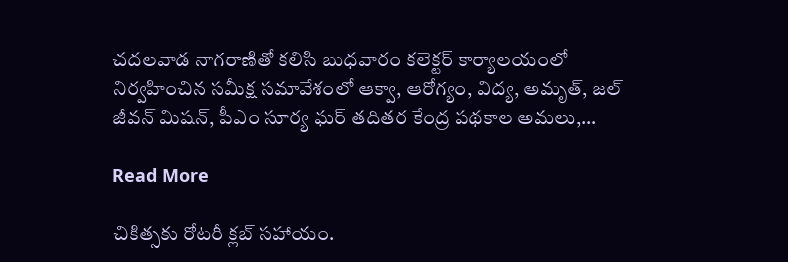చదలవాడ నాగరాణితో కలిసి బుధవారం కలెక్టర్ కార్యాలయంలో నిర్వహించిన సమీక్ష సమావేశంలో ఆక్వా, ఆరోగ్యం, విద్య, అమృత్, జల్ జీవన్ మిషన్, పీఎం సూర్య ఘర్ తదితర కేంద్ర పథకాల అమలు,…

Read More

చికిత్సకు రోటరీ క్లబ్ సహాయం.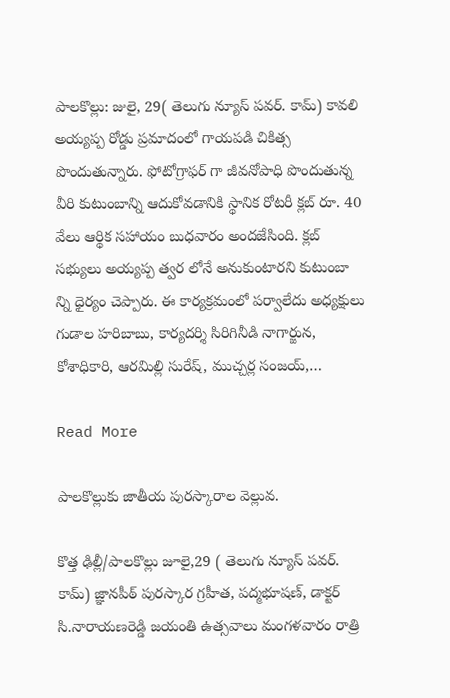పాలకొల్లు: జులై, 29( తెలుగు న్యూస్ పవర్. కామ్) కావలి అయ్యప్ప రోడ్డు ప్రమాదంలో గాయపడి చికిత్స పొందుతున్నారు. ఫోటోగ్రాఫర్ గా జీవనోపాధి పొందుతున్న వీరి కుటుంబాన్ని ఆదుకోవడానికి స్థానిక రోటరీ క్లబ్ రూ. 40 వేలు ఆర్థిక సహాయం బుధవారం అందజేసింది. క్లబ్ సభ్యులు అయ్యప్ప త్వర లోనే అనుకుంటారని కుటుంబా న్ని ధైర్యం చెప్పారు. ఈ కార్యక్రమంలో పర్వాలేదు అధ్యక్షులు గుడాల హరిబాబు, కార్యదర్శి సిరిగినీడి నాగార్జున, కోశాధికారి, ఆరమిల్లి సురేష్, ముచ్చర్ల సంజయ్,…

Read More

పాలకొల్లుకు జాతీయ పురస్కారాల వెల్లువ.

కొత్త ఢిల్లీ/పాలకొల్లు జూలై,29 ( తెలుగు న్యూస్ పవర్. కామ్) జ్ఞానపీఠ్ పురస్కార గ్రహీత, పద్మభూషణ్, డాక్టర్ సి.నారాయణరెడ్డి జయంతి ఉత్సవాలు మంగళవారం రాత్రి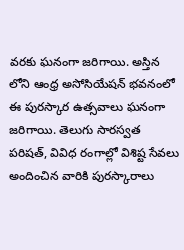వరకు ఘనంగా జరిగాయి. అస్తిన లోని ఆంధ్ర అసోసియేషన్ భవనంలో ఈ పురస్కార ఉత్సవాలు ఘనంగా జరిగాయి. తెలుగు సారస్వత పరిషత్, వివిధ రంగాల్లో విశిష్ట సేవలు అందించిన వారికి పురస్కారాలు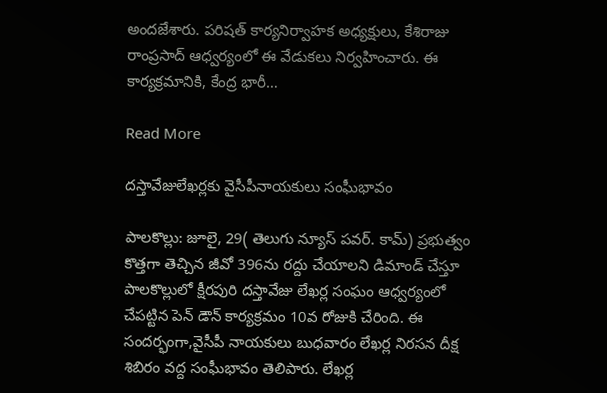అందజేశారు. పరిషత్ కార్యనిర్వాహక అధ్యక్షులు, కేశిరాజు రాంప్రసాద్ ఆధ్వర్యంలో ఈ వేడుకలు నిర్వహించారు. ఈ కార్యక్రమానికి, కేంద్ర భారీ…

Read More

దస్తావేజులేఖర్లకు వైసీపీనాయకులు సంఘీభావం

పాలకొల్లు: జూలై, 29( తెలుగు న్యూస్ పవర్. కామ్) ప్రభుత్వం కొత్తగా తెచ్చిన జీవో 396ను రద్దు చేయాలని డిమాండ్ చేస్తూ పాలకొల్లులో క్షీరపురి దస్తావేజు లేఖర్ల సంఘం ఆధ్వర్యంలో చేపట్టిన పెన్ డౌన్ కార్యక్రమం 10వ రోజుకి చేరింది. ఈ సందర్భంగా,వైసీపీ నాయకులు బుధవారం లేఖర్ల నిరసన దీక్ష శిబిరం వద్ద సంఘీభావం తెలిపారు. లేఖర్ల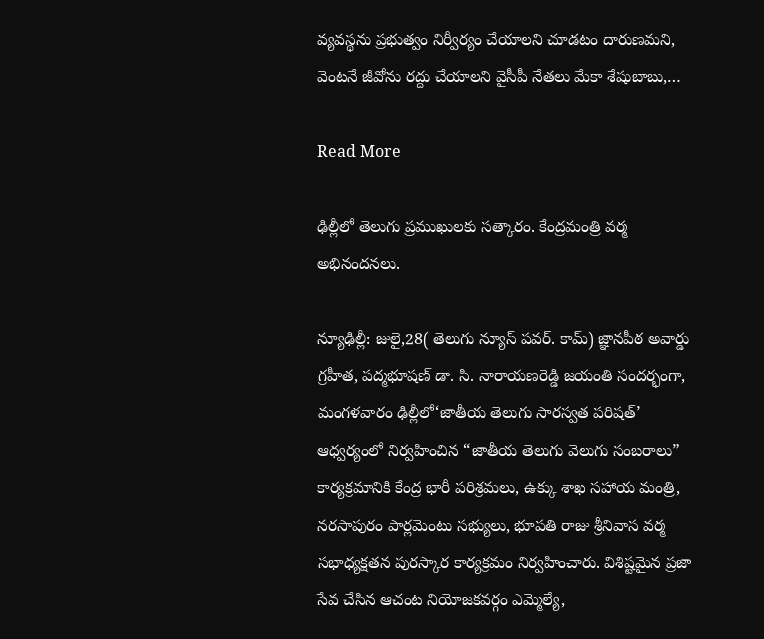వ్యవస్థను ప్రభుత్వం నిర్వీర్యం చేయాలని చూడటం దారుణమని, వెంటనే జీవోను రద్దు చేయాలని వైసీపీ నేతలు మేకా శేషుబాబు,…

Read More

ఢిల్లీలో తెలుగు ప్రముఖులకు సత్కారం. కేంద్రమంత్రి వర్మ అభినందనలు.

న్యూఢిల్లీ: జులై,28( తెలుగు న్యూస్ పవర్. కామ్) జ్ఞానపీఠ అవార్డు గ్రహీత, పద్మభూషణ్ డా. సి. నారాయణరెడ్డి జయంతి సందర్భంగా, మంగళవారం ఢిల్లీలో‘జాతీయ తెలుగు సారస్వత పరిషత్’ ఆధ్వర్యంలో నిర్వహించిన “జాతీయ తెలుగు వెలుగు సంబరాలు” కార్యక్రమానికి కేంద్ర భారీ పరిశ్రమలు, ఉక్కు శాఖ సహాయ మంత్రి, నరసాపురం పార్లమెంటు సభ్యులు, భూపతి రాజు శ్రీనివాస వర్మ సభాధ్యక్షతన పురస్కార కార్యక్రమం నిర్వహించారు. విశిష్టమైన ప్రజా సేవ చేసిన ఆచంట నియోజకవర్గం ఎమ్మెల్యే,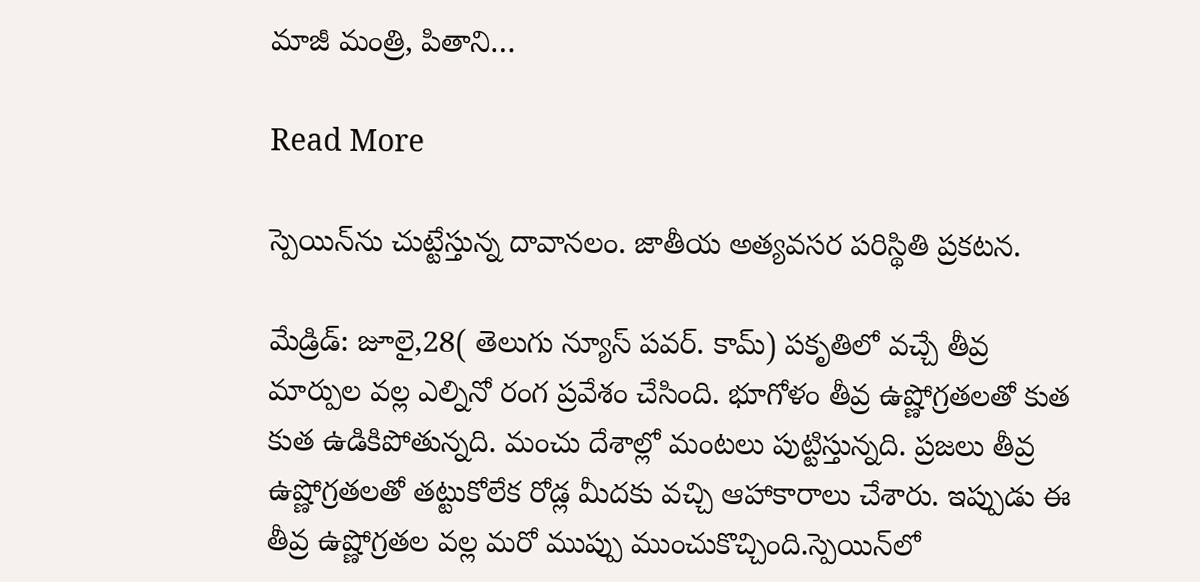మాజీ మంత్రి, పితాని…

Read More

స్పెయిన్‌ను చుట్టేస్తున్న దావానలం. జాతీయ అత్యవసర పరిస్థితి ప్రకటన.

మేడ్రిడ్: జూలై,28( తెలుగు న్యూస్ పవర్. కామ్) పకృతిలో వచ్చే తీవ్ర మార్పుల వల్ల ఎల్నినో రంగ ప్రవేశం చేసింది. భూగోళం తీవ్ర ఉష్ణోగ్రతలతో కుత కుత ఉడికిపోతున్నది. మంచు దేశాల్లో మంటలు పుట్టిస్తున్నది. ప్రజలు తీవ్ర ఉష్ణోగ్రతలతో తట్టుకోలేక రోడ్ల మీదకు వచ్చి ఆహాకారాలు చేశారు. ఇప్పుడు ఈ తీవ్ర ఉష్ణోగ్రతల వల్ల మరో ముప్పు ముంచుకొచ్చింది.స్పెయిన్‌లో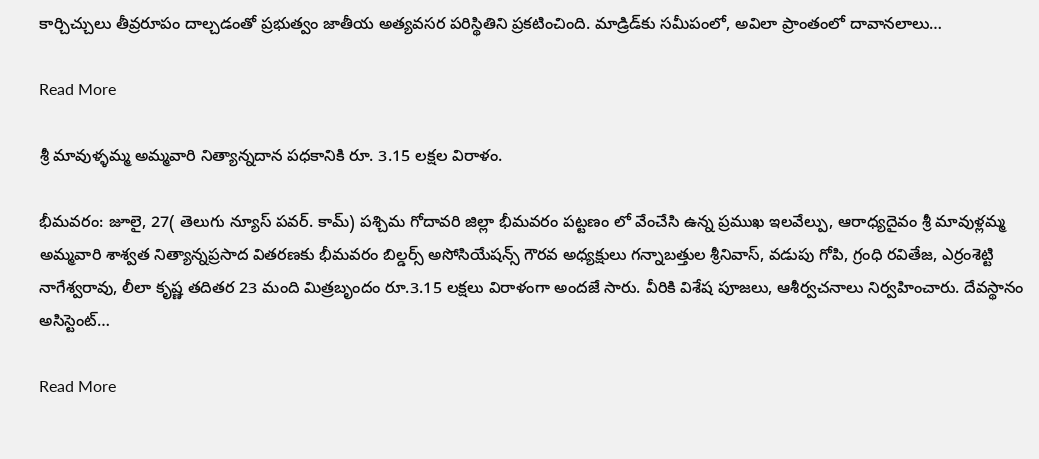కార్చిచ్చులు తీవ్రరూపం దాల్చడంతో ప్రభుత్వం జాతీయ అత్యవసర పరిస్థితిని ప్రకటించింది. మాడ్రిడ్‌కు సమీపంలో, అవిలా ప్రాంతంలో దావానలాలు…

Read More

శ్రీ మావుళ్ళమ్మ అమ్మవారి నిత్యాన్నదాన పధకానికి రూ. 3.15 లక్షల విరాళం.

భీమవరం: జూలై, 27( తెలుగు న్యూస్ పవర్. కామ్) పశ్చిమ గోదావరి జిల్లా భీమవరం పట్టణం లో వేంచేసి ఉన్న ప్రముఖ ఇలవేల్పు, ఆరాధ్యదైవం శ్రీ మావుళ్లమ్మ అమ్మవారి శాశ్వత నిత్యాన్నప్రసాద వితరణకు భీమవరం బిల్డర్స్ అసోసియేషన్స్ గౌరవ అధ్యక్షులు గన్నాబత్తుల శ్రీనివాస్, వడుపు గోపి, గ్రంధి రవితేజ, ఎర్రంశెట్టి నాగేశ్వరావు, లీలా కృష్ణ తదితర 23 మంది మిత్రబృందం రూ.3.15 లక్షలు విరాళంగా అందజే సారు. వీరికి విశేష పూజలు, ఆశీర్వచనాలు నిర్వహించారు. దేవస్థానం అసిస్టెంట్…

Read More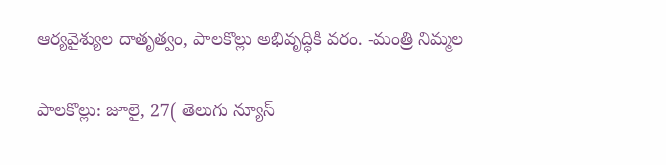ఆర్యవైశ్యుల దాతృత్వం, పాలకొల్లు అభివృద్ధికి వరం. -మంత్రి నిమ్మల

పాలకొల్లు: జూలై, 27( తెలుగు న్యూస్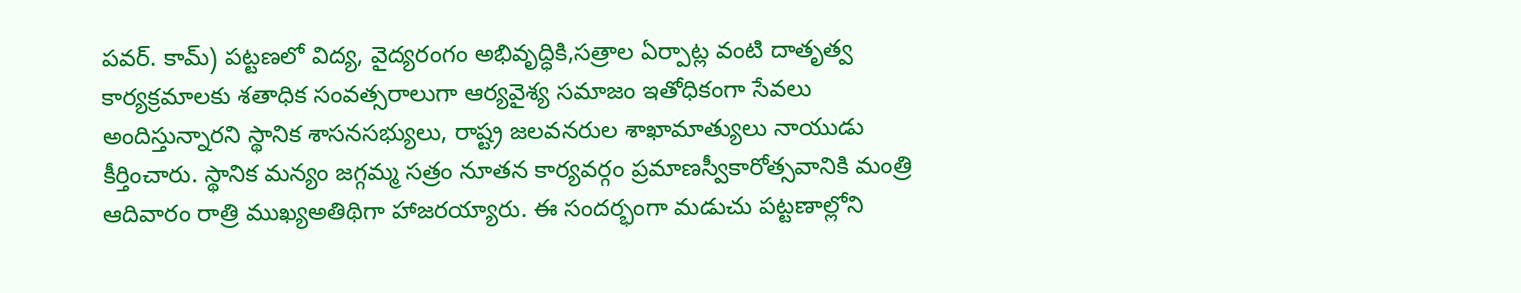పవర్. కామ్) పట్టణలో విద్య, వైద్యరంగం అభివృద్ధికి,సత్రాల ఏర్పాట్ల వంటి దాతృత్వ కార్యక్రమాలకు శతాధిక సంవత్సరాలుగా ఆర్యవైశ్య సమాజం ఇతోధికంగా సేవలు అందిస్తున్నారని స్థానిక శాసనసభ్యులు, రాష్ట్ర జలవనరుల శాఖామాత్యులు నాయుడు కీర్తించారు. స్థానిక మన్యం జగ్గమ్మ సత్రం నూతన కార్యవర్గం ప్రమాణస్వీకారోత్సవానికి మంత్రి ఆదివారం రాత్రి ముఖ్యఅతిథిగా హాజరయ్యారు. ఈ సందర్భంగా మడుచు పట్టణాల్లోని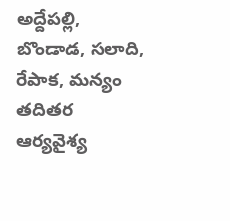అద్దేపల్లి, బొండాడ, సలాది, రేపాక, మన్యం తదితర ఆర్యవైశ్య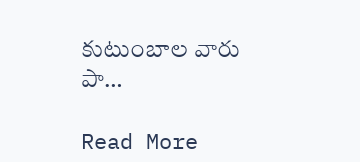కుటుంబాల వారు పా…

Read More